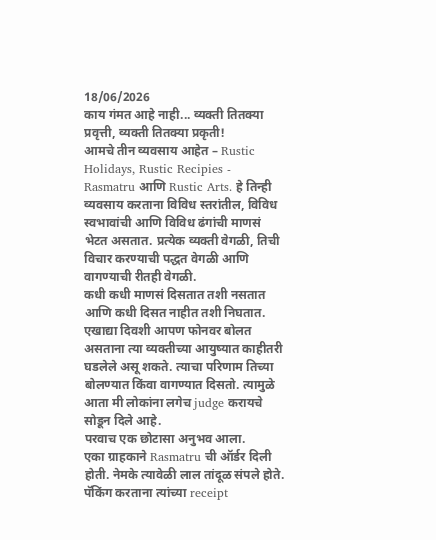18/06/2026
काय गंमत आहे नाही... व्यक्ती तितक्या प्रवृत्ती, व्यक्ती तितक्या प्रकृती!
आमचे तीन व्यवसाय आहेत – Rustic Holidays, Rustic Recipies - Rasmatru आणि Rustic Arts. हे तिन्ही व्यवसाय करताना विविध स्तरांतील, विविध स्वभावांची आणि विविध ढंगांची माणसं भेटत असतात. प्रत्येक व्यक्ती वेगळी, तिची विचार करण्याची पद्धत वेगळी आणि वागण्याची रीतही वेगळी.
कधी कधी माणसं दिसतात तशी नसतात आणि कधी दिसत नाहीत तशी निघतात. एखाद्या दिवशी आपण फोनवर बोलत असताना त्या व्यक्तीच्या आयुष्यात काहीतरी घडलेले असू शकते. त्याचा परिणाम तिच्या बोलण्यात किंवा वागण्यात दिसतो. त्यामुळे आता मी लोकांना लगेच judge करायचे सोडून दिले आहे.
परवाच एक छोटासा अनुभव आला.
एका ग्राहकाने Rasmatru ची ऑर्डर दिली होती. नेमके त्यावेळी लाल तांदूळ संपले होते. पॅकिंग करताना त्यांच्या receipt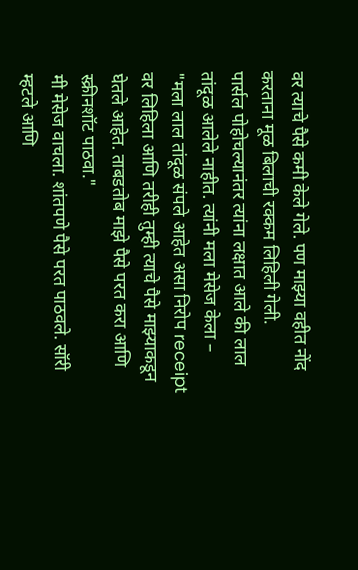वर त्याचे पैसे कमी केले गेले. पण माझ्या वहीत नोंद करताना मूळ बिलाची रक्कम लिहिली गेली.
पार्सल पोहोचल्यानंतर त्यांना लक्षात आले की लाल तांदूळ आलेले नाहीत. त्यांनी मला मेसेज केला –
"मला लाल तांदूळ संपले आहेत असा निरोप receipt वर लिहिला आणि तरीही तुम्ही त्याचे पैसे माझ्याकडून घेतले आहेत. ताबडतोब माझे पैसे परत करा आणि स्क्रीनशॉट पाठवा."
मी मेसेज वाचला. शांतपणे पैसे परत पाठवले. सॉरी म्हटले आणि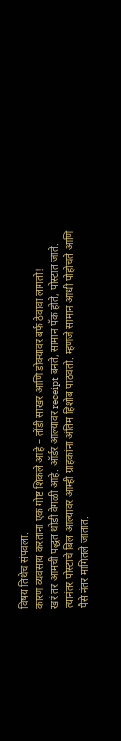विषय तिथेच संपवला.
कारण व्यवसाय करताना एक गोष्ट शिकले आहे – तोंडी साखर आणि डोक्यावर बर्फ ठेवावा लागतो!
खरं तर आमची पद्धत थोडी वेगळी आहे. ऑर्डर आल्यावर receipt बनते, सामान पॅक होते, पोस्टात जाते. त्यानंतर पोस्टाचे बिल आल्यावर आम्ही ग्राहकांना अंतिम हिशोब पाठवतो. म्हणजे सामान आधी पोहोचते आणि पैसे नंतर मागितले जातात.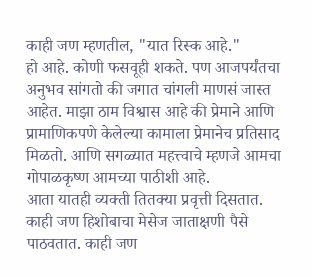काही जण म्हणतील, "यात रिस्क आहे."
हो आहे. कोणी फसवूही शकते. पण आजपर्यंतचा अनुभव सांगतो की जगात चांगली माणसं जास्त आहेत. माझा ठाम विश्वास आहे की प्रेमाने आणि प्रामाणिकपणे केलेल्या कामाला प्रेमानेच प्रतिसाद मिळतो. आणि सगळ्यात महत्त्वाचे म्हणजे आमचा गोपाळकृष्ण आमच्या पाठीशी आहे.
आता यातही व्यक्ती तितक्या प्रवृत्ती दिसतात.
काही जण हिशोबाचा मेसेज जाताक्षणी पैसे पाठवतात. काही जण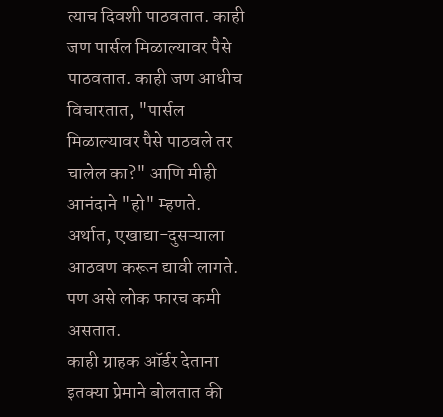त्याच दिवशी पाठवतात. काही जण पार्सल मिळाल्यावर पैसे पाठवतात. काही जण आधीच विचारतात, "पार्सल मिळाल्यावर पैसे पाठवले तर चालेल का?" आणि मीही आनंदाने "हो" म्हणते.
अर्थात, एखाद्या-दुसऱ्याला आठवण करून द्यावी लागते. पण असे लोक फारच कमी असतात.
काही ग्राहक ऑर्डर देताना इतक्या प्रेमाने बोलतात की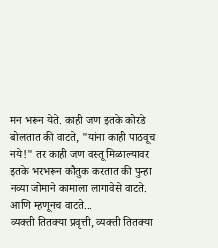मन भरून येते. काही जण इतके कोरडे बोलतात की वाटते, "यांना काही पाठवूच नये!" तर काही जण वस्तू मिळाल्यावर इतके भरभरून कौतुक करतात की पुन्हा नव्या जोमाने कामाला लागावेसे वाटते.
आणि म्हणूनच वाटते...
व्यक्ती तितक्या प्रवृत्ती, व्यक्ती तितक्या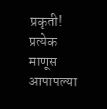प्रकृती!
प्रत्येक माणूस आपापल्या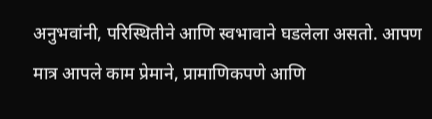अनुभवांनी, परिस्थितीने आणि स्वभावाने घडलेला असतो. आपण मात्र आपले काम प्रेमाने, प्रामाणिकपणे आणि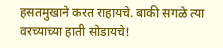हसतमुखाने करत राहायचे. बाकी सगळे त्या वरच्याच्या हाती सोडायचे!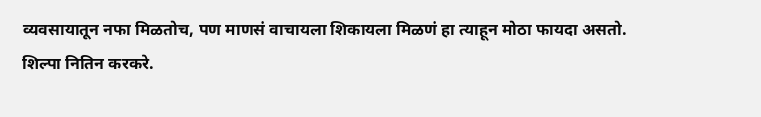व्यवसायातून नफा मिळतोच, पण माणसं वाचायला शिकायला मिळणं हा त्याहून मोठा फायदा असतो.
शिल्पा नितिन करकरे.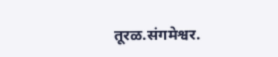तूरळ.संगमेश्वर.